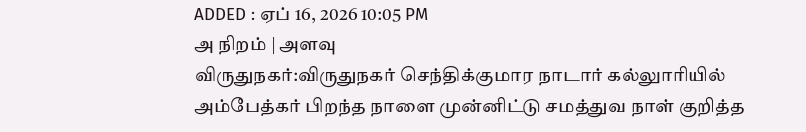ADDED : ஏப் 16, 2026 10:05 PM
அ நிறம் | அளவு
விருதுநகர்:விருதுநகர் செந்திக்குமார நாடார் கல்லுாரியில் அம்பேத்கர் பிறந்த நாளை முன்னிட்டு சமத்துவ நாள் குறித்த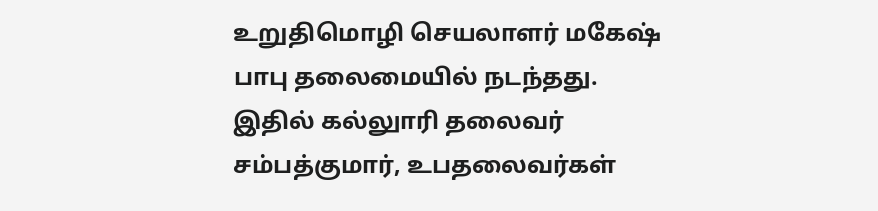உறுதிமொழி செயலாளர் மகேஷ் பாபு தலைமையில் நடந்தது.
இதில் கல்லுாரி தலைவர் சம்பத்குமார், உபதலைவர்கள்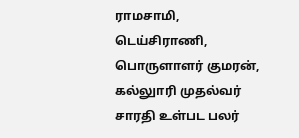ராமசாமி, டெய்சிராணி, பொருளாளர் குமரன், கல்லுாரி முதல்வர் சாரதி உள்பட பலர்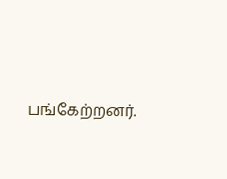பங்கேற்றனர்.